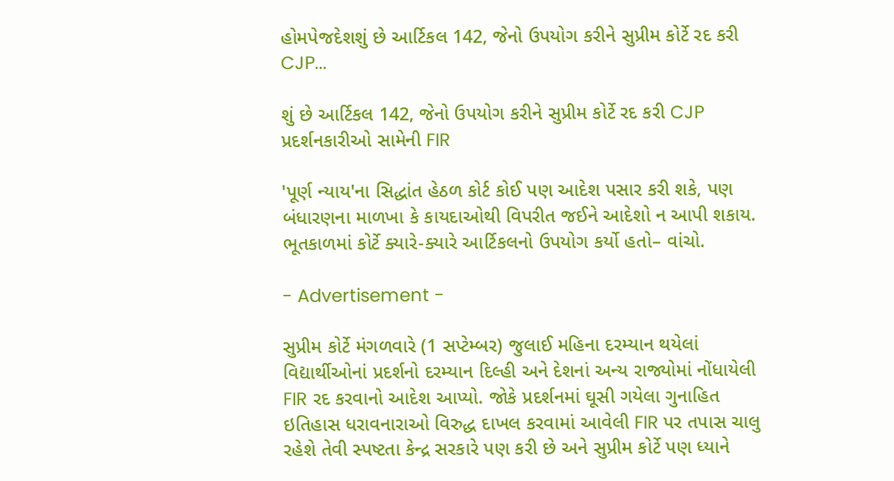હોમપેજદેશશું છે આર્ટિકલ 142, જેનો ઉપયોગ કરીને સુપ્રીમ કોર્ટે રદ કરી CJP...

શું છે આર્ટિકલ 142, જેનો ઉપયોગ કરીને સુપ્રીમ કોર્ટે રદ કરી CJP પ્રદર્શનકારીઓ સામેની FIR

'પૂર્ણ ન્યાય'ના સિદ્ધાંત હેઠળ કોર્ટ કોઈ પણ આદેશ પસાર કરી શકે, પણ બંધારણના માળખા કે કાયદાઓથી વિપરીત જઈને આદેશો ન આપી શકાય. ભૂતકાળમાં કોર્ટે ક્યારે-ક્યારે આર્ટિકલનો ઉપયોગ કર્યો હતો– વાંચો.

- Advertisement -

સુપ્રીમ કોર્ટે મંગળવારે (1 સપ્ટેમ્બર) જુલાઈ મહિના દરમ્યાન થયેલાં વિદ્યાર્થીઓનાં પ્રદર્શનો દરમ્યાન દિલ્હી અને દેશનાં અન્ય રાજ્યોમાં નોંધાયેલી FIR રદ કરવાનો આદેશ આપ્યો. જોકે પ્રદર્શનમાં ઘૂસી ગયેલા ગુનાહિત ઇતિહાસ ધરાવનારાઓ વિરુદ્ધ દાખલ કરવામાં આવેલી FIR પર તપાસ ચાલુ રહેશે તેવી સ્પષ્ટતા કેન્દ્ર સરકારે પણ કરી છે અને સુપ્રીમ કોર્ટે પણ ધ્યાને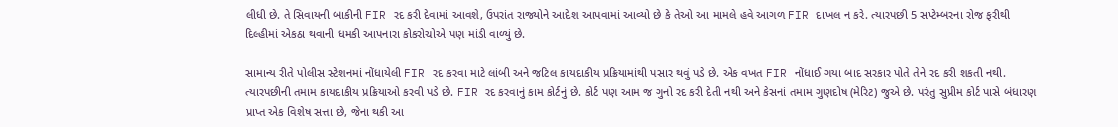લીધી છે. તે સિવાયની બાકીની FIR રદ કરી દેવામાં આવશે, ઉપરાંત રાજ્યોને આદેશ આપવામાં આવ્યો છે કે તેઓ આ મામલે હવે આગળ FIR દાખલ ન કરે. ત્યારપછી 5 સપ્ટેમ્બરના રોજ ફરીથી દિલ્હીમાં એકઠા થવાની ધમકી આપનારા કોકરોચોએ પણ માંડી વાળ્યું છે.

સામાન્ય રીતે પોલીસ સ્ટેશનમાં નોંધાયેલી FIR રદ કરવા માટે લાંબી અને જટિલ કાયદાકીય પ્રક્રિયામાંથી પસાર થવું પડે છે. એક વખત FIR નોંધાઈ ગયા બાદ સરકાર પોતે તેને રદ કરી શકતી નથી. ત્યારપછીની તમામ કાયદાકીય પ્રક્રિયાઓ કરવી પડે છે. FIR રદ કરવાનું કામ કોર્ટનું છે. કોર્ટ પણ આમ જ ગુનો રદ કરી દેતી નથી અને કેસનાં તમામ ગુણદોષ (મેરિટ) જુએ છે. પરંતુ સુપ્રીમ કોર્ટ પાસે બંધારણ પ્રાપ્ત એક વિશેષ સત્તા છે, જેના થકી આ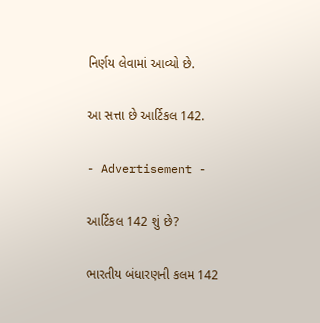નિર્ણય લેવામાં આવ્યો છે.

આ સત્તા છે આર્ટિકલ 142.

- Advertisement -

આર્ટિકલ 142 શું છે?

ભારતીય બંધારણની કલમ 142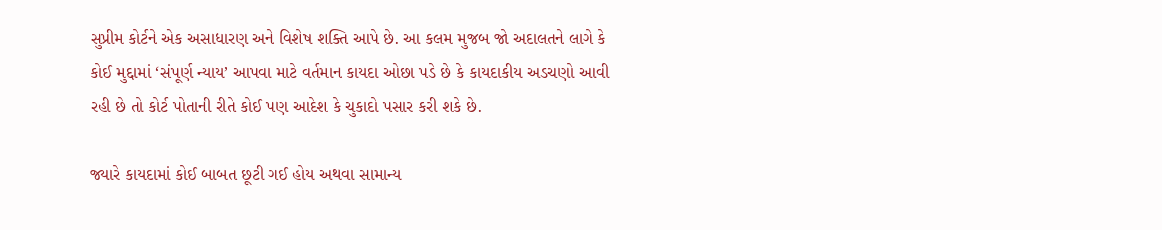સુપ્રીમ કોર્ટને એક અસાધારણ અને વિશેષ શક્તિ આપે છે. આ કલમ મુજબ જો અદાલતને લાગે કે કોઈ મુદ્દામાં ‘સંપૂર્ણ ન્યાય’ આપવા માટે વર્તમાન કાયદા ઓછા પડે છે કે કાયદાકીય અડચણો આવી રહી છે તો કોર્ટ પોતાની રીતે કોઈ પણ આદેશ કે ચુકાદો પસાર કરી શકે છે.

જ્યારે કાયદામાં કોઈ બાબત છૂટી ગઈ હોય અથવા સામાન્ય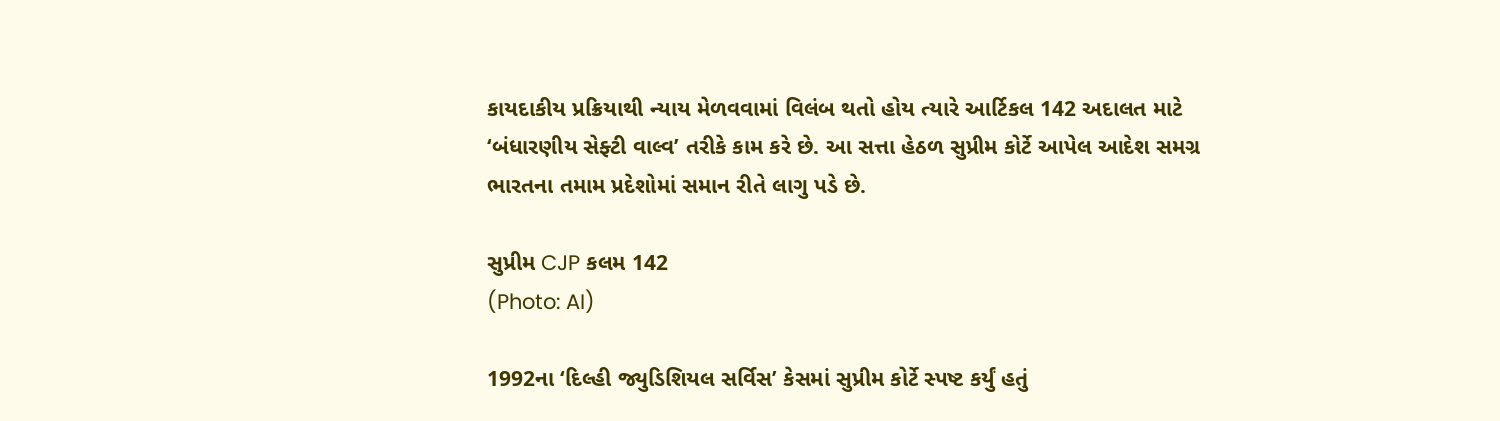કાયદાકીય પ્રક્રિયાથી ન્યાય મેળવવામાં વિલંબ થતો હોય ત્યારે આર્ટિકલ 142 અદાલત માટે ‘બંધારણીય સેફ્ટી વાલ્વ’ તરીકે કામ કરે છે. આ સત્તા હેઠળ સુપ્રીમ કોર્ટે આપેલ આદેશ સમગ્ર ભારતના તમામ પ્રદેશોમાં સમાન રીતે લાગુ પડે છે.

સુપ્રીમ CJP કલમ 142
(Photo: AI)

1992ના ‘દિલ્હી જ્યુડિશિયલ સર્વિસ’ કેસમાં સુપ્રીમ કોર્ટે સ્પષ્ટ કર્યું હતું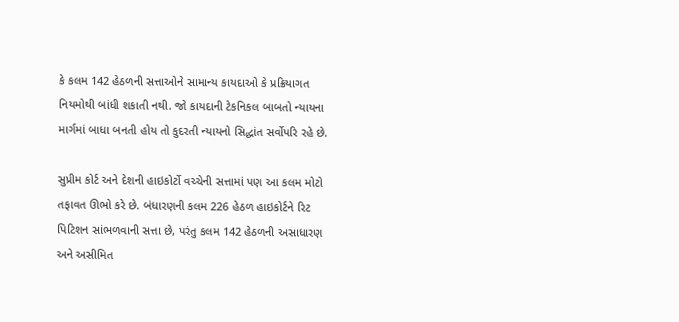કે કલમ 142 હેઠળની સત્તાઓને સામાન્ય કાયદાઓ કે પ્રક્રિયાગત નિયમોથી બાંધી શકાતી નથી. જો કાયદાની ટેકનિકલ બાબતો ન્યાયના માર્ગમાં બાધા બનતી હોય તો કુદરતી ન્યાયનો સિદ્ધાંત સર્વોપરિ રહે છે.

સુપ્રીમ કોર્ટ અને દેશની હાઇકોર્ટો વચ્ચેની સત્તામાં પણ આ કલમ મોટો તફાવત ઊભો કરે છે. બંધારણની કલમ 226 હેઠળ હાઇકોર્ટને રિટ પિટિશન સાંભળવાની સત્તા છે, પરંતુ કલમ 142 હેઠળની અસાધારણ અને અસીમિત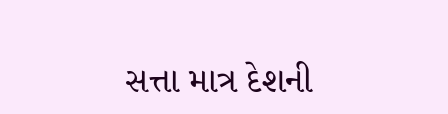સત્તા માત્ર દેશની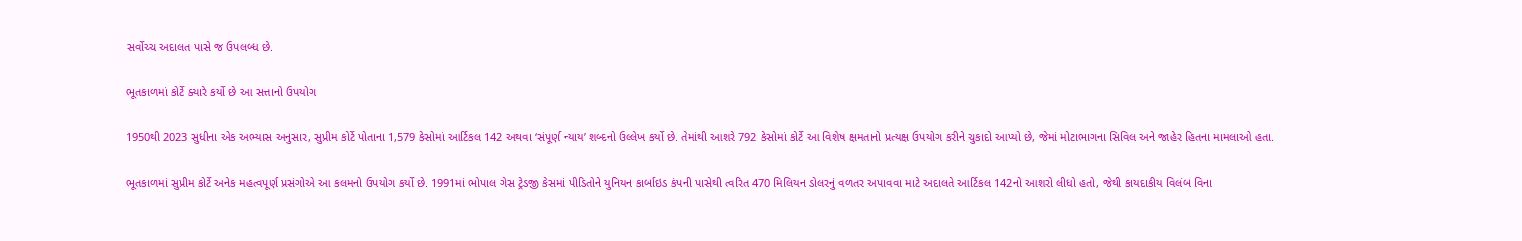સર્વોચ્ચ અદાલત પાસે જ ઉપલબ્ધ છે.

ભૂતકાળમાં કોર્ટે ક્યારે કર્યો છે આ સત્તાનો ઉપયોગ

1950થી 2023 સુધીના એક અભ્યાસ અનુસાર, સુપ્રીમ કોર્ટે પોતાના 1,579 કેસોમાં આર્ટિકલ 142 અથવા ‘સંપૂર્ણ ન્યાય’ શબ્દનો ઉલ્લેખ કર્યો છે. તેમાંથી આશરે 792 કેસોમાં કોર્ટે આ વિશેષ ક્ષમતાનો પ્રત્યક્ષ ઉપયોગ કરીને ચુકાદો આપ્યો છે, જેમાં મોટાભાગના સિવિલ અને જાહેર હિતના મામલાઓ હતા.

ભૂતકાળમાં સુપ્રીમ કોર્ટે અનેક મહત્વપૂર્ણ પ્રસંગોએ આ કલમનો ઉપયોગ કર્યો છે. 1991માં ભોપાલ ગેસ ટ્રેડજી કેસમાં પીડિતોને યુનિયન કાર્બાઇડ કંપની પાસેથી ત્વરિત 470 મિલિયન ડોલરનું વળતર અપાવવા માટે અદાલતે આર્ટિકલ 142નો આશરો લીધો હતો, જેથી કાયદાકીય વિલંબ વિના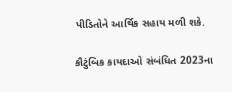પીડિતોને આર્થિક સહાય મળી શકે.

કૌટુંબિક કાયદાઓ સંબંધિત 2023ના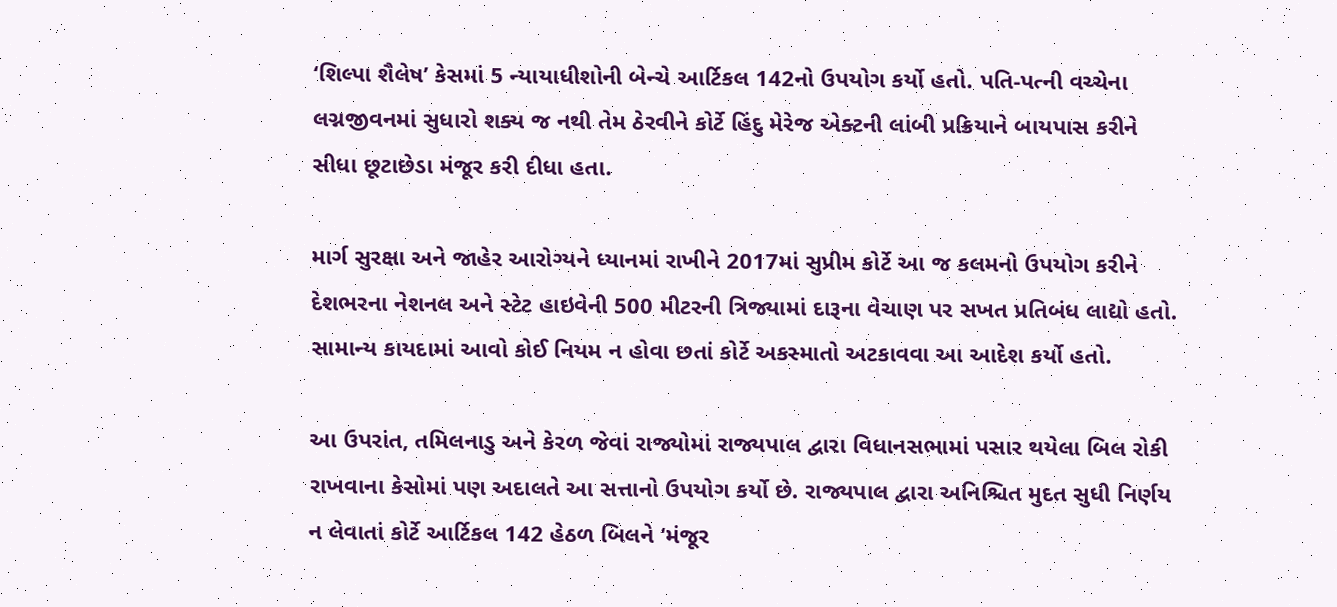‘શિલ્પા શૈલેષ’ કેસમાં 5 ન્યાયાધીશોની બેન્ચે આર્ટિકલ 142નો ઉપયોગ કર્યો હતો. પતિ-પત્ની વચ્ચેના લગ્નજીવનમાં સુધારો શક્ય જ નથી તેમ ઠેરવીને કોર્ટે હિંદુ મેરેજ એક્ટની લાંબી પ્રક્રિયાને બાયપાસ કરીને સીધા છૂટાછેડા મંજૂર કરી દીધા હતા.

માર્ગ સુરક્ષા અને જાહેર આરોગ્યને ધ્યાનમાં રાખીને 2017માં સુપ્રીમ કોર્ટે આ જ કલમનો ઉપયોગ કરીને દેશભરના નેશનલ અને સ્ટેટ હાઇવેની 500 મીટરની ત્રિજ્યામાં દારૂના વેચાણ પર સખત પ્રતિબંધ લાદ્યો હતો. સામાન્ય કાયદામાં આવો કોઈ નિયમ ન હોવા છતાં કોર્ટે અકસ્માતો અટકાવવા આ આદેશ કર્યો હતો.

આ ઉપરાંત, તમિલનાડુ અને કેરળ જેવાં રાજ્યોમાં રાજ્યપાલ દ્વારા વિધાનસભામાં પસાર થયેલા બિલ રોકી રાખવાના કેસોમાં પણ અદાલતે આ સત્તાનો ઉપયોગ કર્યો છે. રાજ્યપાલ દ્વારા અનિશ્ચિત મુદત સુધી નિર્ણય ન લેવાતાં કોર્ટે આર્ટિકલ 142 હેઠળ બિલને ‘મંજૂર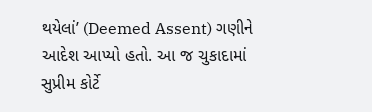થયેલાં’ (Deemed Assent) ગણીને આદેશ આપ્યો હતો. આ જ ચુકાદામાં સુપ્રીમ કોર્ટે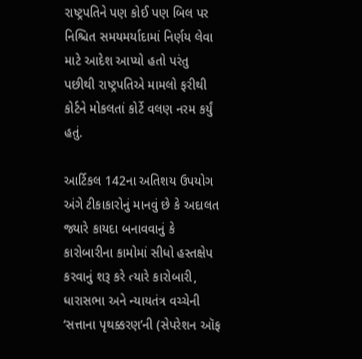રાષ્ટ્રપતિને પણ કોઈ પણ બિલ પર નિશ્ચિત સમયમર્યાદામાં નિર્ણય લેવા માટે આદેશ આપ્યો હતો પરંતુ પછીથી રાષ્ટ્રપતિએ મામલો ફરીથી કોર્ટને મોકલતાં કોર્ટે વલણ નરમ કર્યું હતું.

આર્ટિકલ 142ના અતિશય ઉપયોગ અંગે ટીકાકારોનું માનવું છે કે અદાલત જ્યારે કાયદા બનાવવાનું કે કારોબારીના કામોમાં સીધો હસ્તક્ષેપ કરવાનું શરૂ કરે ત્યારે કારોબારી, ધારાસભા અને ન્યાયતંત્ર વચ્ચેની ‘સત્તાના પૃથક્કરણ’ની (સેપરેશન ઑફ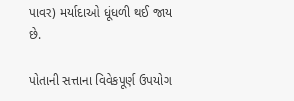પાવર) મર્યાદાઓ ધૂંધળી થઈ જાય છે.

પોતાની સત્તાના વિવેકપૂર્ણ ઉપયોગ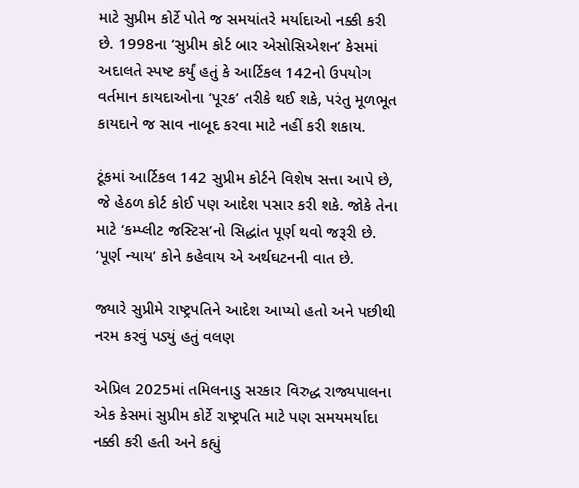માટે સુપ્રીમ કોર્ટે પોતે જ સમયાંતરે મર્યાદાઓ નક્કી કરી છે. 1998ના ‘સુપ્રીમ કોર્ટ બાર એસોસિએશન’ કેસમાં અદાલતે સ્પષ્ટ કર્યું હતું કે આર્ટિકલ 142નો ઉપયોગ વર્તમાન કાયદાઓના ‘પૂરક’ તરીકે થઈ શકે, પરંતુ મૂળભૂત કાયદાને જ સાવ નાબૂદ કરવા માટે નહીં કરી શકાય.

ટૂંકમાં આર્ટિકલ 142 સુપ્રીમ કોર્ટને વિશેષ સત્તા આપે છે, જે હેઠળ કોર્ટ કોઈ પણ આદેશ પસાર કરી શકે. જોકે તેના માટે ‘કમ્પ્લીટ જસ્ટિસ’નો સિદ્ધાંત પૂર્ણ થવો જરૂરી છે. ‘પૂર્ણ ન્યાય’ કોને કહેવાય એ અર્થઘટનની વાત છે.

જ્યારે સુપ્રીમે રાષ્ટ્રપતિને આદેશ આપ્યો હતો અને પછીથી નરમ કરવું પડ્યું હતું વલણ

એપ્રિલ 2025માં તમિલનાડુ સરકાર વિરુદ્ધ રાજ્યપાલના એક કેસમાં સુપ્રીમ કોર્ટે રાષ્ટ્રપતિ માટે પણ સમયમર્યાદા નક્કી કરી હતી અને કહ્યું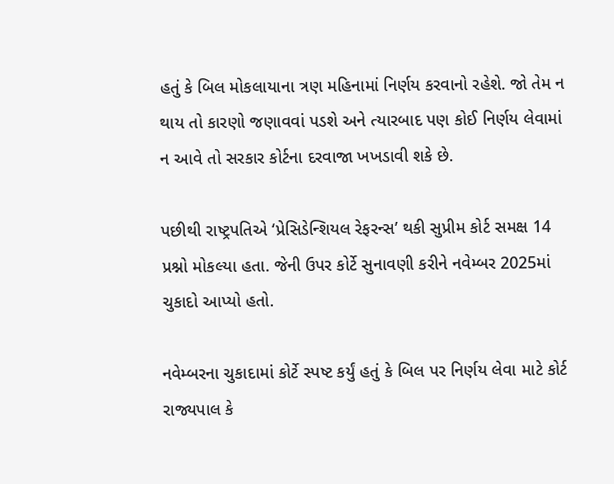હતું કે બિલ મોકલાયાના ત્રણ મહિનામાં નિર્ણય કરવાનો રહેશે. જો તેમ ન થાય તો કારણો જણાવવાં પડશે અને ત્યારબાદ પણ કોઈ નિર્ણય લેવામાં ન આવે તો સરકાર કોર્ટના દરવાજા ખખડાવી શકે છે.

પછીથી રાષ્ટ્રપતિએ ‘પ્રેસિડેન્શિયલ રેફરન્સ’ થકી સુપ્રીમ કોર્ટ સમક્ષ 14 પ્રશ્નો મોકલ્યા હતા. જેની ઉપર કોર્ટે સુનાવણી કરીને નવેમ્બર 2025માં ચુકાદો આપ્યો હતો.

નવેમ્બરના ચુકાદામાં કોર્ટે સ્પષ્ટ કર્યું હતું કે બિલ પર નિર્ણય લેવા માટે કોર્ટ રાજ્યપાલ કે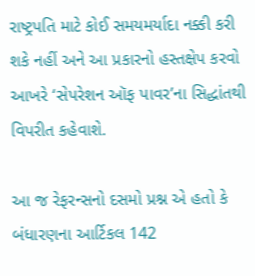રાષ્ટ્રપતિ માટે કોઈ સમયમર્યાદા નક્કી કરી શકે નહીં અને આ પ્રકારનો હસ્તક્ષેપ કરવો આખરે ‘સેપરેશન ઑફ પાવર’ના સિદ્ધાંતથી વિપરીત કહેવાશે.

આ જ રેફરન્સનો દસમો પ્રશ્ન એ હતો કે બંધારણના આર્ટિકલ 142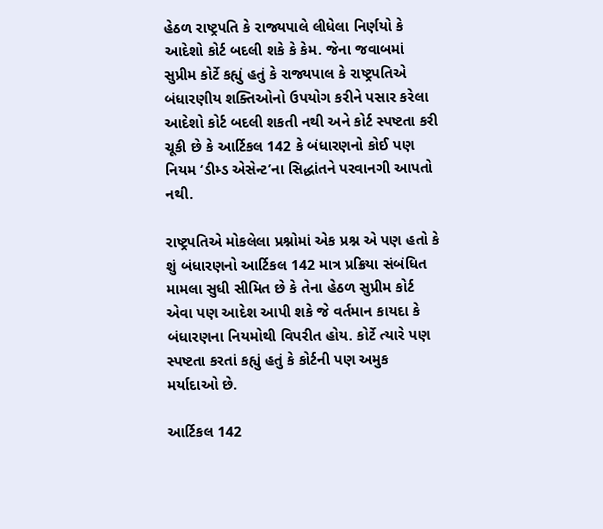હેઠળ રાષ્ટ્રપતિ કે રાજ્યપાલે લીધેલા નિર્ણયો કે આદેશો કોર્ટ બદલી શકે કે કેમ. જેના જવાબમાં સુપ્રીમ કોર્ટે કહ્યું હતું કે રાજ્યપાલ કે રાષ્ટ્રપતિએ બંધારણીય શક્તિઓનો ઉપયોગ કરીને પસાર કરેલા આદેશો કોર્ટ બદલી શકતી નથી અને કોર્ટ સ્પષ્ટતા કરી ચૂકી છે કે આર્ટિકલ 142 કે બંધારણનો કોઈ પણ નિયમ ‘ડીમ્ડ એસેન્ટ’ના સિદ્ધાંતને પરવાનગી આપતો નથી.

રાષ્ટ્રપતિએ મોકલેલા પ્રશ્નોમાં એક પ્રશ્ન એ પણ હતો કે શું બંધારણનો આર્ટિકલ 142 માત્ર પ્રક્રિયા સંબંધિત મામલા સુધી સીમિત છે કે તેના હેઠળ સુપ્રીમ કોર્ટ એવા પણ આદેશ આપી શકે જે વર્તમાન કાયદા કે બંધારણના નિયમોથી વિપરીત હોય. કોર્ટે ત્યારે પણ સ્પષ્ટતા કરતાં કહ્યું હતું કે કોર્ટની પણ અમુક મર્યાદાઓ છે.

આર્ટિકલ 142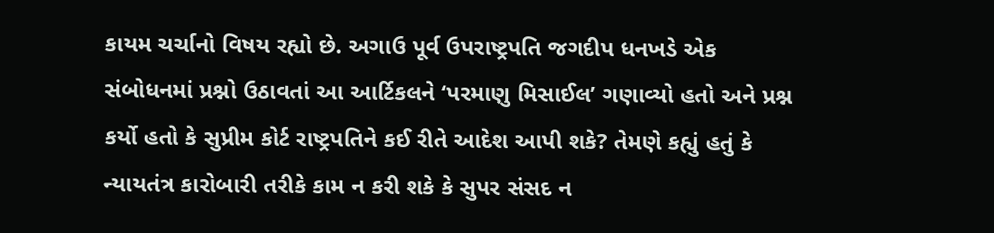કાયમ ચર્ચાનો વિષય રહ્યો છે. અગાઉ પૂર્વ ઉપરાષ્ટ્રપતિ જગદીપ ધનખડે એક સંબોધનમાં પ્રશ્નો ઉઠાવતાં આ આર્ટિકલને ‘પરમાણુ મિસાઈલ’ ગણાવ્યો હતો અને પ્રશ્ન કર્યો હતો કે સુપ્રીમ કોર્ટ રાષ્ટ્રપતિને કઈ રીતે આદેશ આપી શકે? તેમણે કહ્યું હતું કે ન્યાયતંત્ર કારોબારી તરીકે કામ ન કરી શકે કે સુપર સંસદ ન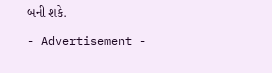બની શકે.

- Advertisement -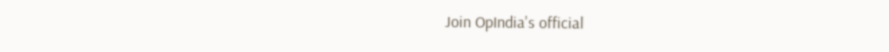Join OpIndia's official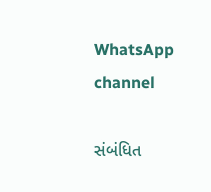WhatsApp channel

સંબંધિત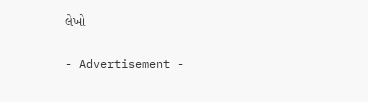લેખો

- Advertisement -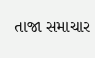તાજા સમાચાર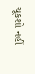ચૂકશો નહીં